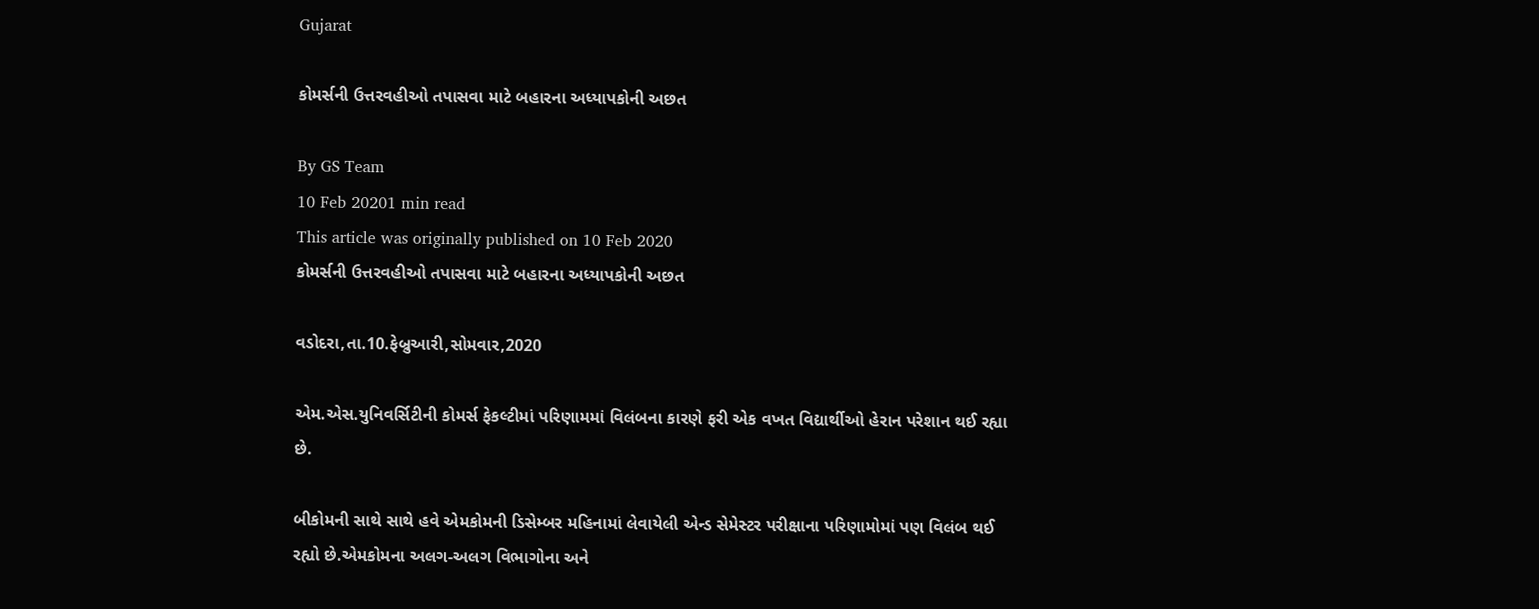Gujarat

કોમર્સની ઉત્તરવહીઓ તપાસવા માટે બહારના અધ્યાપકોની અછત

By GS Team
10 Feb 20201 min read
This article was originally published on 10 Feb 2020
કોમર્સની ઉત્તરવહીઓ તપાસવા માટે બહારના અધ્યાપકોની અછત

વડોદરા,તા.10.ફેબ્રુઆરી,સોમવાર,2020

એમ.એસ.યુનિવર્સિટીની કોમર્સ ફેકલ્ટીમાં પરિણામમાં વિલંબના કારણે ફરી એક વખત વિદ્યાર્થીઓ હેરાન પરેશાન થઈ રહ્યા છે.

બીકોમની સાથે સાથે હવે એમકોમની ડિસેમ્બર મહિનામાં લેવાયેલી એન્ડ સેમેસ્ટર પરીક્ષાના પરિણામોમાં પણ વિલંબ થઈ રહ્યો છે.એમકોમના અલગ-અલગ વિભાગોના અને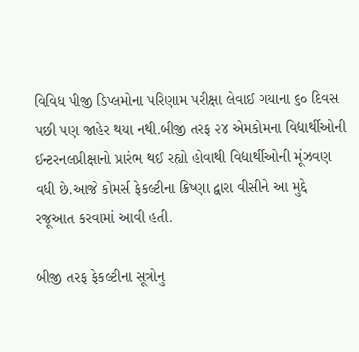વિવિધ પીજી ડિપ્લમોના પરિણામ પરીક્ષા લેવાઈ ગયાના ૬૦ દિવસ પછી પણ જાહેર થયા નથી.બીજી તરફ ૨૪ એમકોમના વિદ્યાર્થીઓની ઈન્ટરનલપ્રીક્ષાનો પ્રારંભ થઈ રહ્યો હોવાથી વિદ્યાર્થીઓની મૂંઝવણ વધી છે.આજે કોમર્સ ફેકલ્ટીના ક્રિષ્ણા દ્વારા વીસીને આ મુદ્દે રજૂઆત કરવામાં આવી હતી.

બીજી તરફ ફેકલ્ટીના સૂત્રોનુ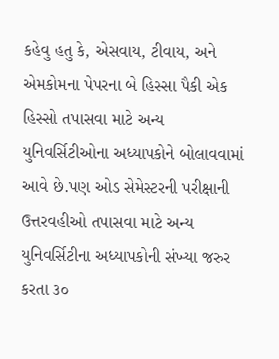કહેવુ હતુ કે, એસવાય, ટીવાય, અને એમકોમના પેપરના બે હિસ્સા પૈકી એક હિસ્સો તપાસવા માટે અન્ય યુનિવર્સિટીઓના અધ્યાપકોને બોલાવવામાં આવે છે.પણ ઓડ સેમેસ્ટરની પરીક્ષાની ઉત્તરવહીઓ તપાસવા માટે અન્ય યુનિવર્સિટીના અધ્યાપકોની સંખ્યા જરુર કરતા ૩૦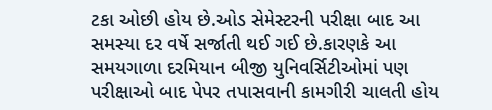ટકા ઓછી હોય છે.ઓડ સેમેસ્ટરની પરીક્ષા બાદ આ સમસ્યા દર વર્ષે સર્જાતી થઈ ગઈ છે.કારણકે આ સમયગાળા દરમિયાન બીજી યુનિવર્સિટીઓમાં પણ પરીક્ષાઓ બાદ પેપર તપાસવાની કામગીરી ચાલતી હોય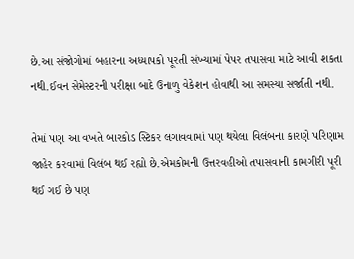છે.આ સંજોગોમાં બહારના અધ્યાપકો પૂરતી સંખ્યામાં પેપર તપાસવા માટે આવી શકતા નથી.ઈવન સેમેસ્ટરની પરીક્ષા બાદે ઉનાળુ વેકેશન હોવાથી આ સમસ્યા સર્જાતી નથી.

તેમાં પણ આ વખતે બારકોડ સ્ટિકર લગાવવામાં પણ થયેલા વિલંબના કારણે પરિણામ જાહેર કરવામાં વિલંબ થઈ રહ્યો છે.એમકોમની ઉત્તરવહીઓ તપાસવાની કામગીરી પૂરી થઈ ગઈ છે પણ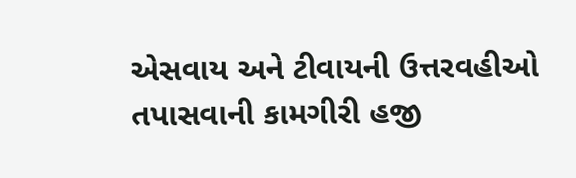એસવાય અને ટીવાયની ઉત્તરવહીઓ તપાસવાની કામગીરી હજી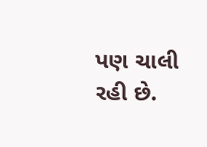પણ ચાલી રહી છે.